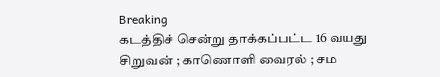Breaking
கடத்திச் சென்று தாக்கப்பட்ட 16 வயது சிறுவன் ; காணொளி வைரல் ; சம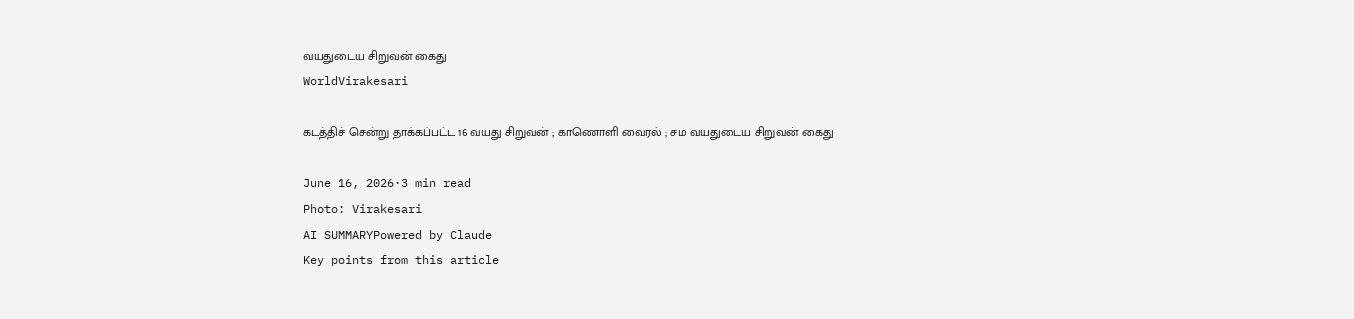வயதுடைய சிறுவன் கைது
WorldVirakesari

கடத்திச் சென்று தாக்கப்பட்ட 16 வயது சிறுவன் ; காணொளி வைரல் ; சம வயதுடைய சிறுவன் கைது

June 16, 2026·3 min read
Photo: Virakesari
AI SUMMARYPowered by Claude
Key points from this article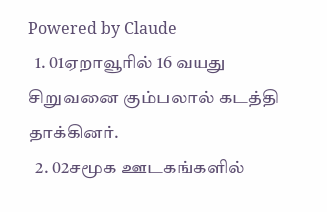Powered by Claude
  1. 01ஏறாவூரில் 16 வயது சிறுவனை கும்பலால் கடத்தி தாக்கினர்.
  2. 02சமூக ஊடகங்களில்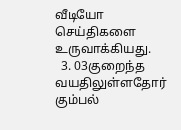வீடியோ செய்திகளை உருவாக்கியது.
  3. 03குறைந்த வயதிலுள்ளதோர் கும்பல்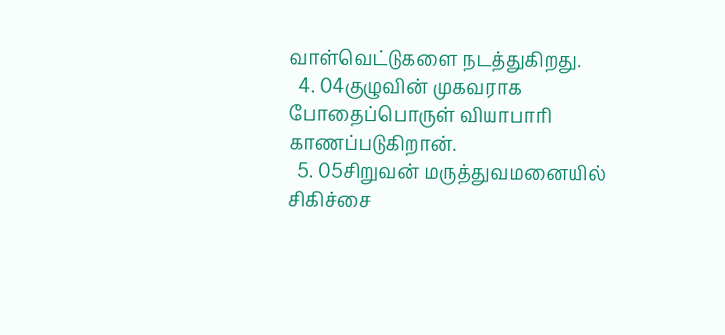வாள்வெட்டுகளை நடத்துகிறது.
  4. 04குழுவின் முகவராக போதைப்பொருள் வியாபாரி காணப்படுகிறான்.
  5. 05சிறுவன் மருத்துவமனையில் சிகிச்சை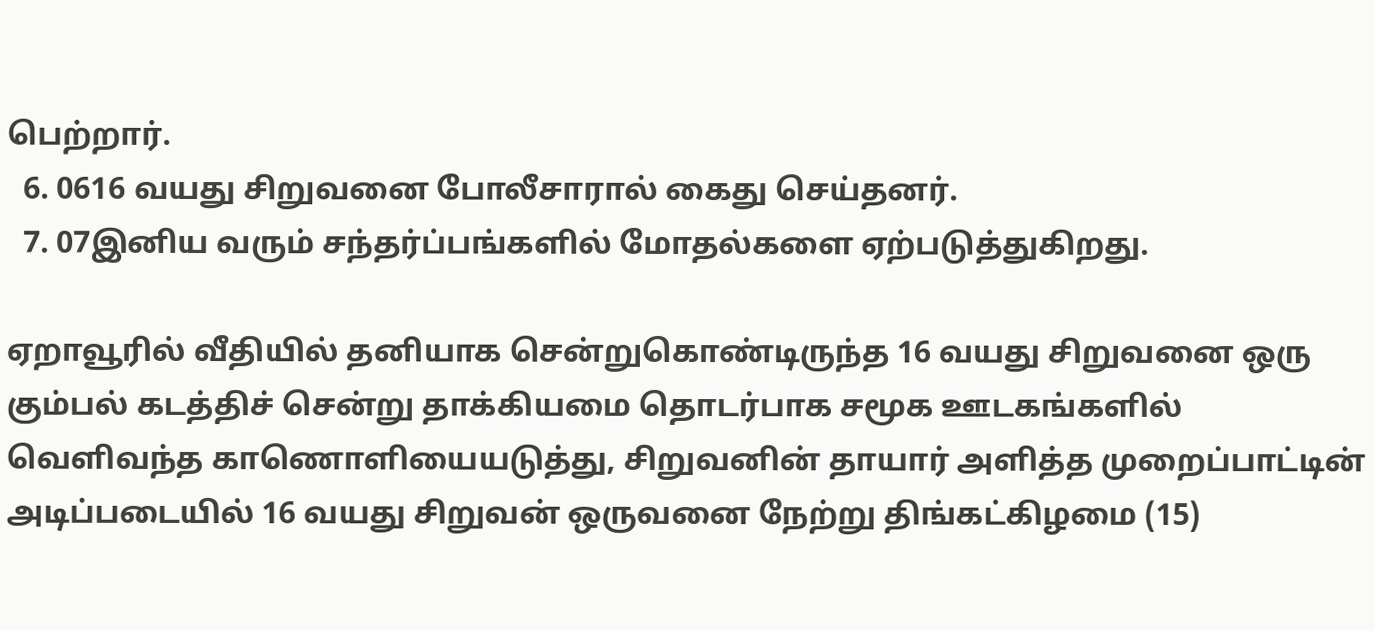பெற்றார்.
  6. 0616 வயது சிறுவனை போலீசாரால் கைது செய்தனர்.
  7. 07இனிய வரும் சந்தர்ப்பங்களில் மோதல்களை ஏற்படுத்துகிறது.

ஏறாவூரில் வீதியில் தனியாக சென்றுகொண்டிருந்த 16 வயது சிறுவனை ஒரு கும்பல் கடத்திச் சென்று தாக்கியமை தொடர்பாக சமூக ஊடகங்களில் வெளிவந்த காணொளியையடுத்து, சிறுவனின் தாயார் அளித்த முறைப்பாட்டின் அடிப்படையில் 16 வயது சிறுவன் ஒருவனை நேற்று திங்கட்கிழமை (15)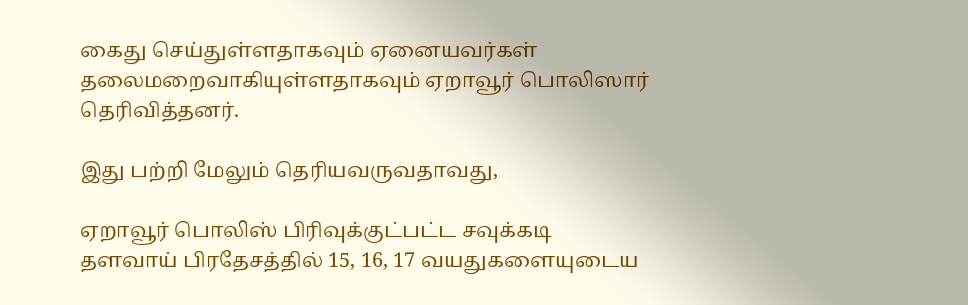கைது செய்துள்ளதாகவும் ஏனையவர்கள் தலைமறைவாகியுள்ளதாகவும் ஏறாவூர் பொலிஸார் தெரிவித்தனர்.

இது பற்றி மேலும் தெரியவருவதாவது,

ஏறாவூர் பொலிஸ் பிரிவுக்குட்பட்ட சவுக்கடி தளவாய் பிரதேசத்தில் 15, 16, 17 வயதுகளையுடைய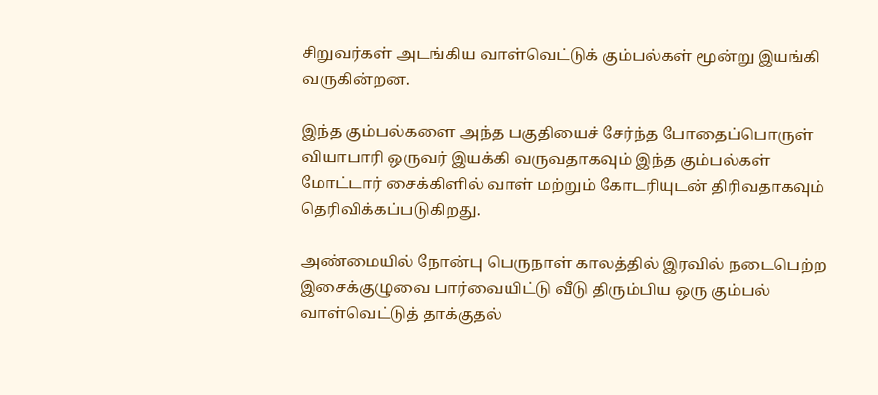சிறுவர்கள் அடங்கிய வாள்வெட்டுக் கும்பல்கள் மூன்று இயங்கி வருகின்றன.

இந்த கும்பல்களை அந்த பகுதியைச் சேர்ந்த போதைப்பொருள் வியாபாரி ஒருவர் இயக்கி வருவதாகவும் இந்த கும்பல்கள் மோட்டார் சைக்கிளில் வாள் மற்றும் கோடரியுடன் திரிவதாகவும் தெரிவிக்கப்படுகிறது.

அண்மையில் நோன்பு பெருநாள் காலத்தில் இரவில் நடைபெற்ற இசைக்குழுவை பார்வையிட்டு வீடு திரும்பிய ஒரு கும்பல் வாள்வெட்டுத் தாக்குதல்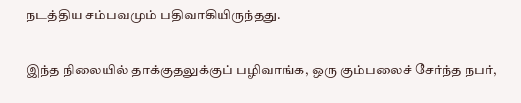நடத்திய சம்பவமும் பதிவாகியிருந்தது.

இந்த நிலையில் தாக்குதலுக்குப் பழிவாங்க, ஒரு கும்பலைச் சேர்ந்த நபர்,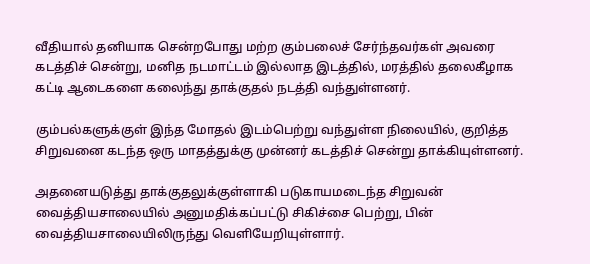வீதியால் தனியாக சென்றபோது மற்ற கும்பலைச் சேர்ந்தவர்கள் அவரை கடத்திச் சென்று, மனித நடமாட்டம் இல்லாத இடத்தில், மரத்தில் தலைகீழாக கட்டி ஆடைகளை கலைந்து தாக்குதல் நடத்தி வந்துள்ளனர்.

கும்பல்களுக்குள் இந்த மோதல் இடம்பெற்று வந்துள்ள நிலையில், குறித்த சிறுவனை கடந்த ஒரு மாதத்துக்கு முன்னர் கடத்திச் சென்று தாக்கியுள்ளனர்.

அதனையடுத்து தாக்குதலுக்குள்ளாகி படுகாயமடைந்த சிறுவன் வைத்தியசாலையில் அனுமதிக்கப்பட்டு சிகிச்சை பெற்று, பின் வைத்தியசாலையிலிருந்து வெளியேறியுள்ளார்.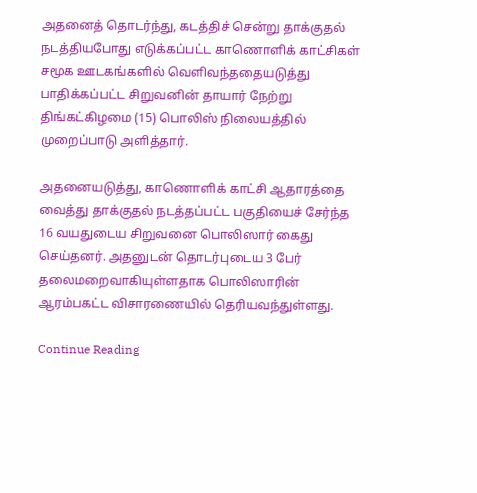அதனைத் தொடர்ந்து, கடத்திச் சென்று தாக்குதல் நடத்தியபோது எடுக்கப்பட்ட காணொளிக் காட்சிகள் சமூக ஊடகங்களில் வெளிவந்ததையடுத்து பாதிக்கப்பட்ட சிறுவனின் தாயார் நேற்று திங்கட்கிழமை (15) பொலிஸ் நிலையத்தில் முறைப்பாடு அளித்தார்.

அதனையடுத்து, காணொளிக் காட்சி ஆதாரத்தை வைத்து தாக்குதல் நடத்தப்பட்ட பகுதியைச் சேர்ந்த 16 வயதுடைய சிறுவனை பொலிஸார் கைது செய்தனர். அதனுடன் தொடர்புடைய 3 பேர் தலைமறைவாகியுள்ளதாக பொலிஸாரின் ஆரம்பகட்ட விசாரணையில் தெரியவந்துள்ளது.

Continue Reading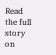Read the full story on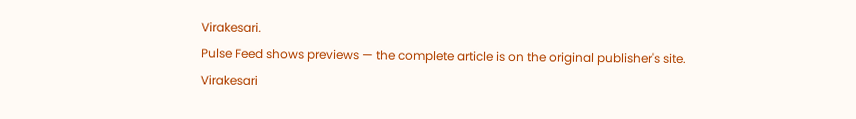Virakesari.
Pulse Feed shows previews — the complete article is on the original publisher's site.
Virakesari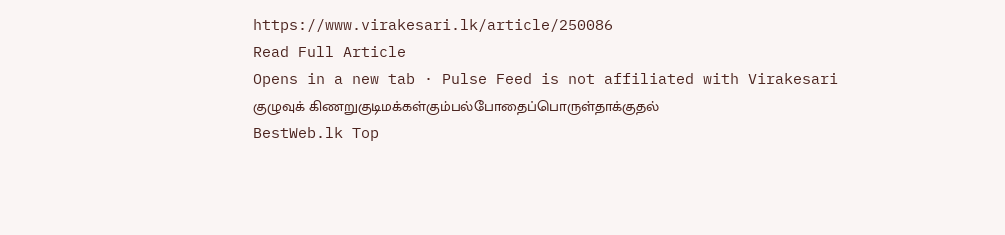https://www.virakesari.lk/article/250086
Read Full Article
Opens in a new tab · Pulse Feed is not affiliated with Virakesari
குழுவுக் கிணறுகுடிமக்கள்கும்பல்போதைப்பொருள்தாக்குதல்
BestWeb.lk Top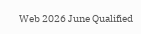Web 2026 June Qualified